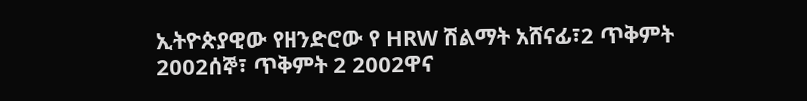ኢትዮጵያዊው የዘንድሮው የ HRW ሽልማት አሸናፊ፣2 ጥቅምት 2002ሰኞ፣ ጥቅምት 2 2002ዋና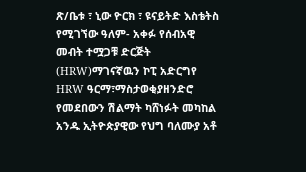ጽ/ቤቱ ፣ ኒው ዮርክ ፣ ዩናይትድ እስቴትስ የሚገኘው ዓለም- አቀፉ የሰብአዊ መብት ተሟጋቹ ድርጅት (HRW)ማገናኛዉን ኮፒ አድርግየ HRW ዓርማ፣ማስታወቂያዘንድሮ የመደበውን ሽልማት ካሸነፉት መካከል አንዱ ኢትዮጵያዊው የህግ ባለሙያ አቶ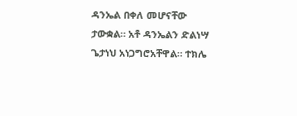ዳንኤል በቀለ መሆናቸው ታውቋል። አቶ ዳንኤልን ድልነሣ ጌታነህ አነጋግሮአቸዋል። ተክሌ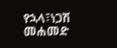የኋላ፣ነጋሽ መሐመድ